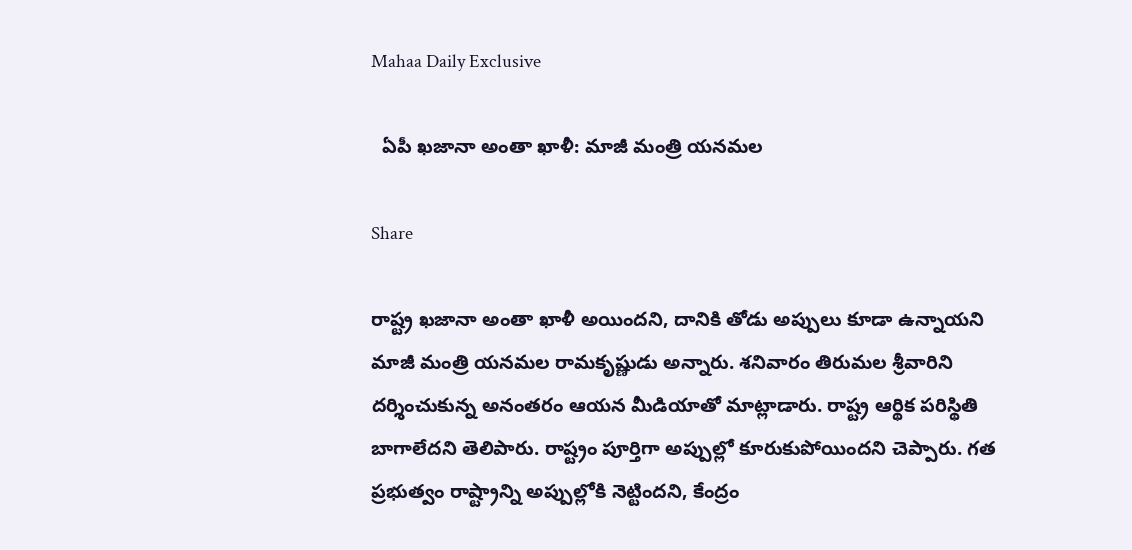Mahaa Daily Exclusive

  ఏపీ ఖజానా అంతా ఖాళీ: మాజీ మంత్రి యనమల

Share

రాష్ట్ర ఖజానా అంతా ఖాళీ అయిందని, దానికి తోడు అప్పులు కూడా ఉన్నాయని మాజీ మంత్రి యనమల రామకృష్ణుడు అన్నారు. శనివారం తిరుమల శ్రీవారిని దర్శించుకున్న అనంతరం ఆయన మీడియాతో మాట్లాడారు. రాష్ట్ర ఆర్థిక పరిస్థితి బాగాలేదని తెలిపారు. రాష్ట్రం పూర్తిగా అప్పుల్లో కూరుకుపోయిందని చెప్పారు. గత ప్రభుత్వం రాష్ట్రాన్ని అప్పుల్లోకి నెట్టిందని, కేంద్రం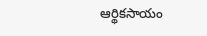ఆర్థికసాయం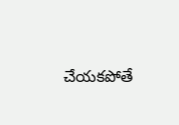చేయకపోతే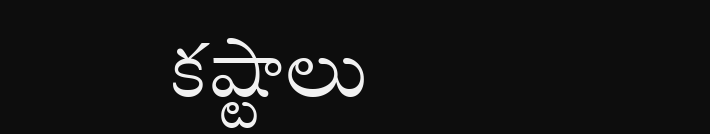కష్టాలు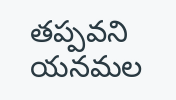తప్పవని యనమల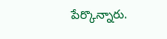పేర్కొన్నారు.